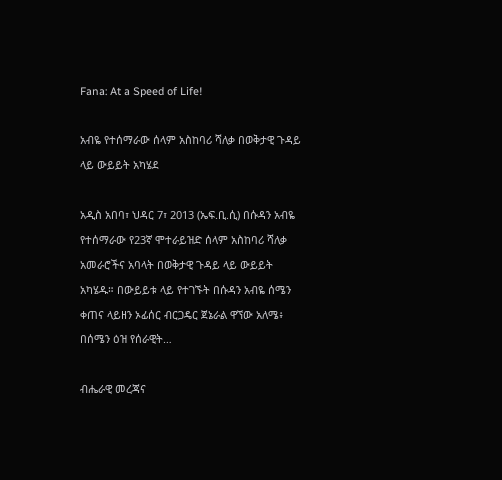Fana: At a Speed of Life!

አብዬ የተሰማራው ሰላም አስከባሪ ሻለቃ በወቅታዊ ጉዳይ ላይ ውይይት አካሄደ

አዲስ አበባ፣ ህዳር 7፣ 2013 (ኤፍ.ቢ.ሲ) በሱዳን አብዬ የተሰማራው የ23ኛ ሞተራይዝድ ሰላም አስከባሪ ሻለቃ አመራሮችና አባላት በወቅታዊ ጉዳይ ላይ ውይይት አካሄዱ። በውይይቱ ላይ የተገኙት በሱዳን አብዬ ሰሜን ቀጠና ላይዘን ኦፊሰር ብርጋዴር ጀኔራል ዋኘው አለሜ፥ በሰሜን ዕዝ የሰራዊት…

ብሔራዊ መረጃና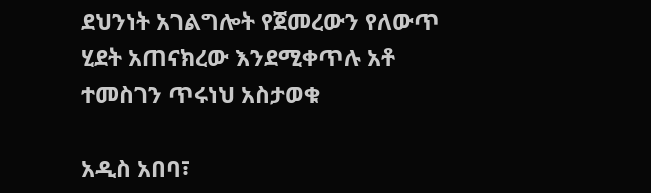ደህንነት አገልግሎት የጀመረውን የለውጥ ሂደት አጠናክረው እንደሚቀጥሉ አቶ ተመስገን ጥሩነህ አስታወቁ

አዲስ አበባ፣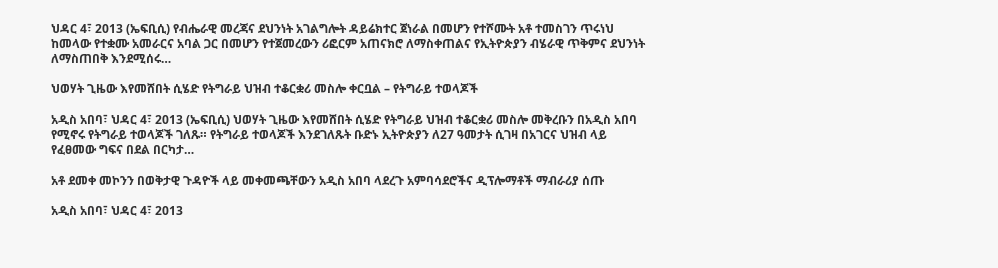ህዳር 4፣ 2013 (ኤፍቢሲ) የብሔራዊ መረጃና ደህንነት አገልግሎት ዳይሬክተር ጀነራል በመሆን የተሾሙት አቶ ተመስገን ጥሩነህ ከመላው የተቋሙ አመራርና አባል ጋር በመሆን የተጀመረውን ሪፎርም አጠናክሮ ለማስቀጠልና የኢትዮጵያን ብሄራዊ ጥቅምና ደህንነት ለማስጠበቅ እንደሚሰሩ…

ህወሃት ጊዜው እየመሸበት ሲሄድ የትግራይ ህዝብ ተቆርቋሪ መስሎ ቀርቧል – የትግራይ ተወላጆች

አዲስ አበባ፣ ህዳር 4፣ 2013 (ኤፍቢሲ) ህወሃት ጊዜው እየመሸበት ሲሄድ የትግራይ ህዝብ ተቆርቋሪ መስሎ መቅረቡን በአዲስ አበባ የሚኖሩ የትግራይ ተወላጆች ገለጹ። የትግራይ ተወላጆች እንደገለጹት ቡድኑ ኢትዮጵያን ለ27 ዓመታት ሲገዛ በአገርና ህዝብ ላይ የፈፀመው ግፍና በደል በርካታ…

አቶ ደመቀ መኮንን በወቅታዊ ጉዳዮች ላይ መቀመጫቸውን አዲስ አበባ ላደረጉ አምባሳደሮችና ዲፕሎማቶች ማብራሪያ ሰጡ

አዲስ አበባ፣ ህዳር 4፣ 2013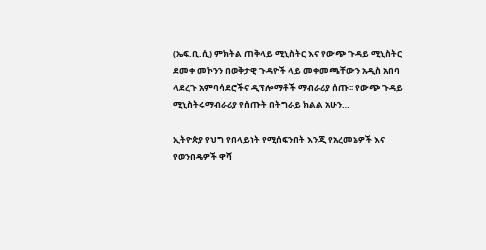(ኤፍ.ቢ.ሲ) ምክትል ጠቅላይ ሚኒስትር እና የውጭ ጉዳይ ሚኒስትር ደመቀ መኮንን በወቅታዊ ጉዳዮች ላይ መቀመጫቸውን አዲስ አበባ ላደረጉ አምባሳደሮችና ዲፕሎማቶች ማብራሪያ ሰጡ፡፡ የውጭ ጉዳይ ሚኒስትሩማብራሪያ የሰጡት በትግራይ ክልል አሁን…

ኢትዮጵያ የህግ የበላይነት የሚሰፍንበት እንጂ የአረመኔዎች እና የወንበዴዎች ዋሻ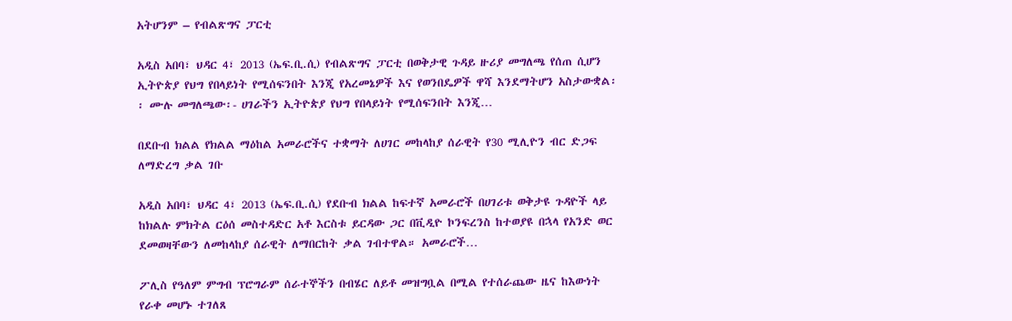አትሆንም – የብልጽግና ፓርቲ

አዲስ አበባ፣ ህዳር 4፣ 2013 (ኤፍ.ቢ.ሲ) የብልጽግና ፓርቲ በወቅታዊ ጉዳይ ዙሪያ መግለጫ የሰጠ ሲሆን ኢትዮጵያ የህግ የበላይነት የሚሰፍንበት እንጂ የአረመኔዎች እና የወንበዴዎች ዋሻ እንደማትሆን አስታውቋል፡፡ ሙሉ መግለጫው፡- ሀገራችን ኢትዮጵያ የህግ የበላይነት የሚሰፍንበት እንጂ…

በደቡብ ክልል የክልል ማዕከል አመራሮችና ተቋማት ለሀገር መከላከያ ሰራዊት የ30 ሚሊዮን ብር ድጋፍ ለማድረግ ቃል ገቡ

አዲስ አበባ፣ ህዳር 4፣ 2013 (ኤፍ.ቢ.ሲ) የደቡብ ክልል ከፍተኛ አመራሮች በሀገሪቱ ወቅታዩ ጉዳዮች ላይ ከክልሉ ምክትል ርዕሰ መስተዳድር አቶ እርስቱ ይርዳው ጋር በቪዲዮ ኮንፍረንስ ከተወያዩ በኋላ የአንድ ወር ደመወዛቸውን ለመከላከያ ሰራዊት ለማበርከት ቃል ገብተዋል። አመራሮች…

ፖሊስ የዓለም ምግብ ፕሮግራም ሰራተኞችን በብሄር ለይቶ መዝግቧል በሚል የተሰራጨው ዜና ከእውነት የራቀ መሆኑ ተገለጸ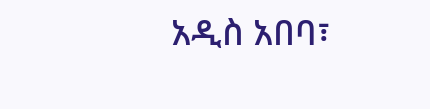አዲስ አበባ፣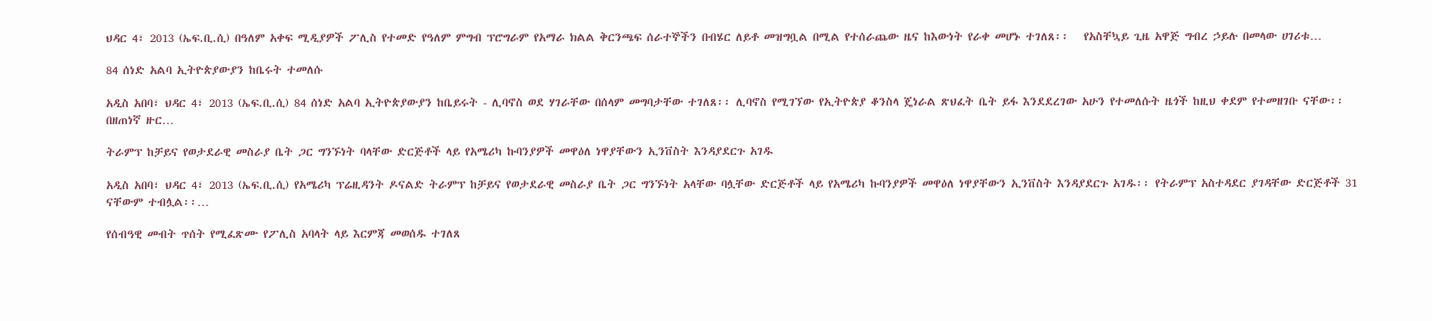ህዳር 4፣ 2013 (ኤፍ.ቢ.ሲ) በዓለም አቀፍ ሚዲያዎች ፖሊስ የተመድ የዓለም ምግብ ፕሮግራም የአማራ ክልል ቅርንጫፍ ሰራተኞችን በብሄር ለይቶ መዝግቧል በሚል የተሰራጨው ዜና ከእውነት የራቀ መሆኑ ተገለጸ፡፡   የአስቸኳይ ጊዜ አዋጅ ግብረ ኃይሉ በመላው ሀገሪቱ…

84 ሰነድ አልባ ኢትዮጵያውያን ከቤሩት ተመለሱ

አዲስ አበባ፣ ህዳር 4፣ 2013 (ኤፍ.ቢ.ሲ) 84 ሰነድ አልባ ኢትዮጵያውያን ከቤይሩት - ሊባኖስ ወደ ሃገራቸው በሰላም መግባታቸው ተገለጸ፡፡ ሊባኖስ የሚገኘው የኢትዮጵያ ቆንስላ ጄነራል ጽህፈት ቤት ይፋ እንደደረገው አሁን የተመለሱት ዜጎች ከዚህ ቀደም የተመዘገቡ ናቸው፡፡ በዘጠነኛ ዙር…

ትራምፕ ከቻይና የወታደራዊ መስራያ ቤት ጋር ግንኙነት ባላቸው ድርጅቶች ላይ የአሜሪካ ኩባንያዎች መዋዕለ ነዋያቸውን ኢንቨስት እንዳያደርጉ አገዱ

አዲስ አበባ፣ ህዳር 4፣ 2013 (ኤፍ.ቢ.ሲ) የአሜሪካ ፕሬዚዳንት ዶናልድ ትራምፕ ከቻይና የወታደራዊ መስራያ ቤት ጋር ግንኙነት አላቸው ባሏቸው ድርጅቶች ላይ የአሜሪካ ኩባንያዎች መዋዕለ ነዋያቸውን ኢንቨስት እንዳያደርጉ አገዱ፡፡ የትራምፕ አስተዳደር ያገዳቸው ድርጅቶች 31 ናቸውም ተብሏል፡፡…

የሰብዓዊ መብት ጥሰት የሚፈጽሙ የፖሊስ አባላት ላይ እርምጃ መወሰዱ ተገለጸ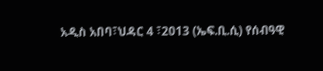አዲስ አበባ፣ህዳር 4 ፣2013 (ኤፍ.ቢ.ሲ) የሰብዓዊ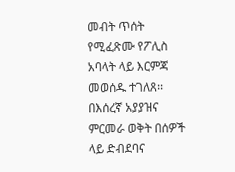መብት ጥሰት የሚፈጽሙ የፖሊስ አባላት ላይ እርምጃ መወሰዱ ተገለጸ፡፡ በእሰረኛ አያያዝና ምርመራ ወቅት በሰዎች ላይ ድብደባና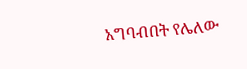አግባብበት የሌለው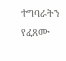ተግባራትን የፈጸሙ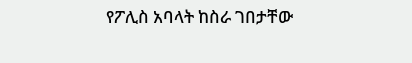የፖሊስ አባላት ከስራ ገበታቸው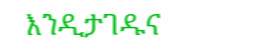እንዲታገዱና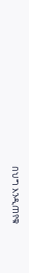በህግ እንዲጠየቁ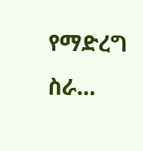የማድረግ ስራ…